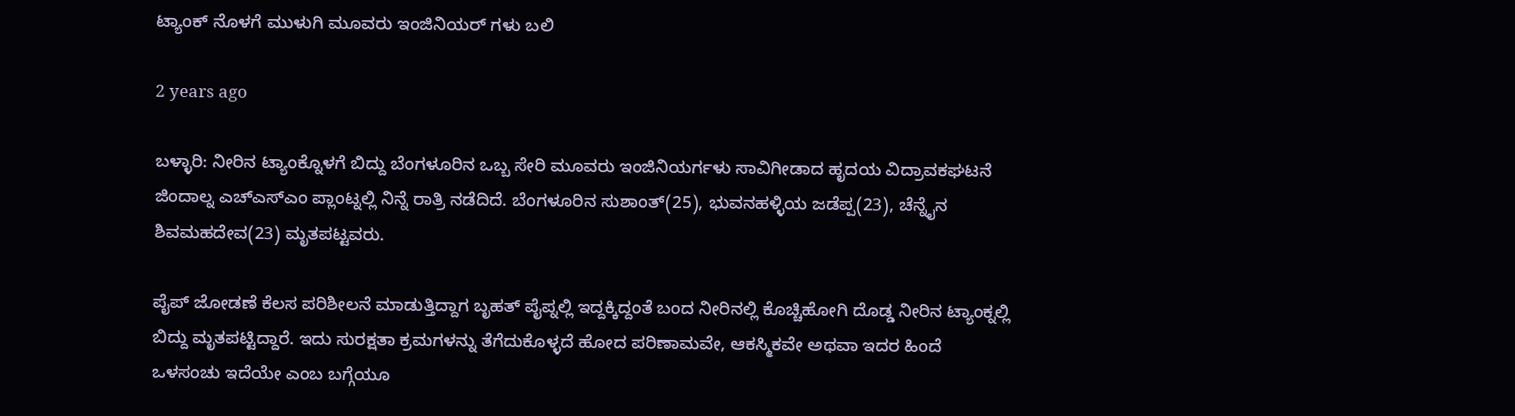ಟ್ಯಾಂಕ್ ನೊಳಗೆ ಮುಳುಗಿ ಮೂವರು ಇಂಜಿನಿಯರ್ ಗಳು ಬಲಿ

2 years ago

ಬಳ್ಳಾರಿ: ನೀರಿನ ಟ್ಯಾಂಕ್ನೊಳಗೆ ಬಿದ್ದು ಬೆಂಗಳೂರಿನ ಒಬ್ಬ ಸೇರಿ ಮೂವರು ಇಂಜಿನಿಯರ್ಗಳು ಸಾವಿಗೀಡಾದ ಹೃದಯ ವಿದ್ರಾವಕಘಟನೆ ಜಿಂದಾಲ್ನ ಎಚ್ಎಸ್ಎಂ ಪ್ಲಾಂಟ್ನಲ್ಲಿ ನಿನ್ನೆ ರಾತ್ರಿ ನಡೆದಿದೆ. ಬೆಂಗಳೂರಿನ ಸುಶಾಂತ್(25), ಭುವನಹಳ್ಳಿಯ ಜಡೆಪ್ಪ(23), ಚೆನ್ನೈನ ಶಿವಮಹದೇವ(23) ಮೃತಪಟ್ಟವರು.

ಪೈಪ್ ಜೋಡಣೆ ಕೆಲಸ ಪರಿಶೀಲನೆ ಮಾಡುತ್ತಿದ್ದಾಗ ಬೃಹತ್ ಪೈಪ್ನಲ್ಲಿ ಇದ್ದಕ್ಕಿದ್ದಂತೆ ಬಂದ ನೀರಿನಲ್ಲಿ ಕೊಚ್ಚಿಹೋಗಿ ದೊಡ್ಡ ನೀರಿನ ಟ್ಯಾಂಕ್ನಲ್ಲಿ ಬಿದ್ದು ಮೃತಪಟ್ಟಿದ್ದಾರೆ. ಇದು ಸುರಕ್ಷತಾ ಕ್ರಮಗಳನ್ನು ತೆಗೆದುಕೊಳ್ಳದೆ ಹೋದ ಪರಿಣಾಮವೇ, ಆಕಸ್ಮಿಕವೇ ಅಥವಾ ಇದರ ಹಿಂದೆ ಒಳಸಂಚು ಇದೆಯೇ ಎಂಬ ಬಗ್ಗೆಯೂ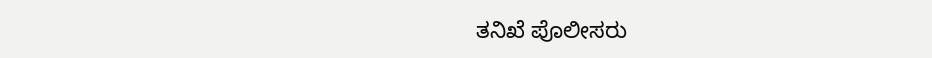ತನಿಖೆ ಪೊಲೀಸರು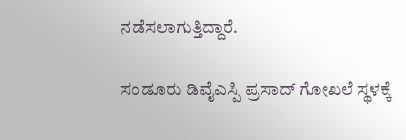ನಡೆಸಲಾಗುತ್ತಿದ್ದಾರೆ.

ಸಂಡೂರು ಡಿವೈಎಸ್ಪಿ ಪ್ರಸಾದ್ ಗೋಖಲೆ ಸ್ಥಳಕ್ಕೆ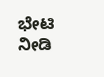ಭೇಟಿ ನೀಡಿ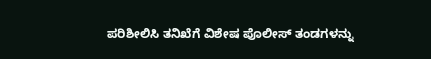ಪರಿಶೀಲಿಸಿ ತನಿಖೆಗೆ ವಿಶೇಷ ಪೊಲೀಸ್ ತಂಡಗಳನ್ನು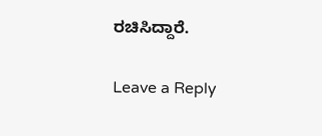ರಚಿಸಿದ್ದಾರೆ.

Leave a Reply